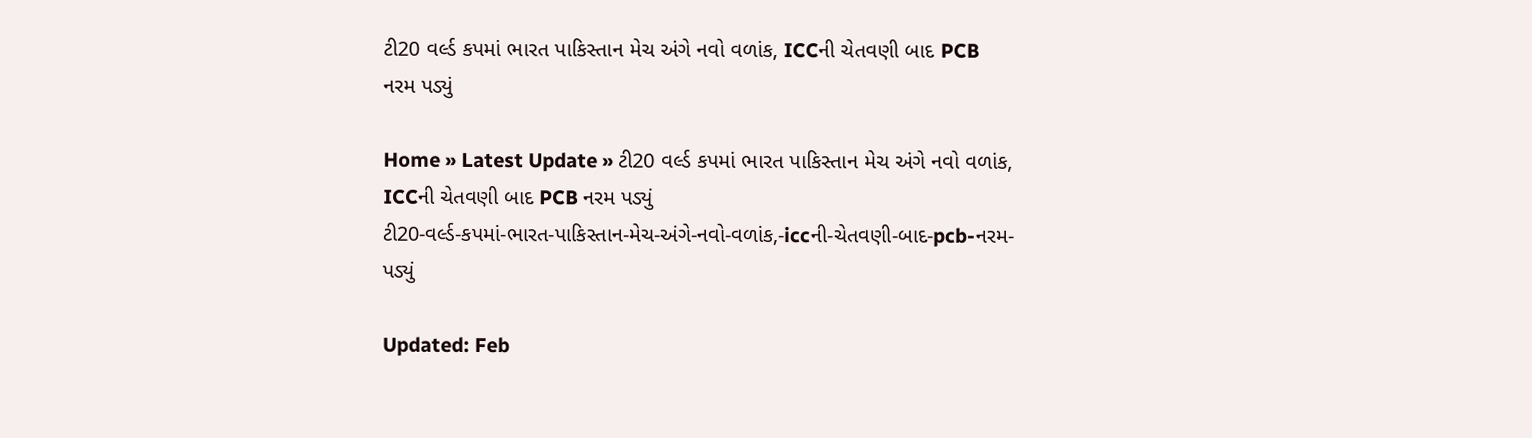ટી20 વર્લ્ડ કપમાં ભારત પાકિસ્તાન મેચ અંગે નવો વળાંક, ICCની ચેતવણી બાદ PCB નરમ પડ્યું

Home » Latest Update » ટી20 વર્લ્ડ કપમાં ભારત પાકિસ્તાન મેચ અંગે નવો વળાંક, ICCની ચેતવણી બાદ PCB નરમ પડ્યું
ટી20-વર્લ્ડ-કપમાં-ભારત-પાકિસ્તાન-મેચ-અંગે-નવો-વળાંક,-iccની-ચેતવણી-બાદ-pcb-નરમ-પડ્યું

Updated: Feb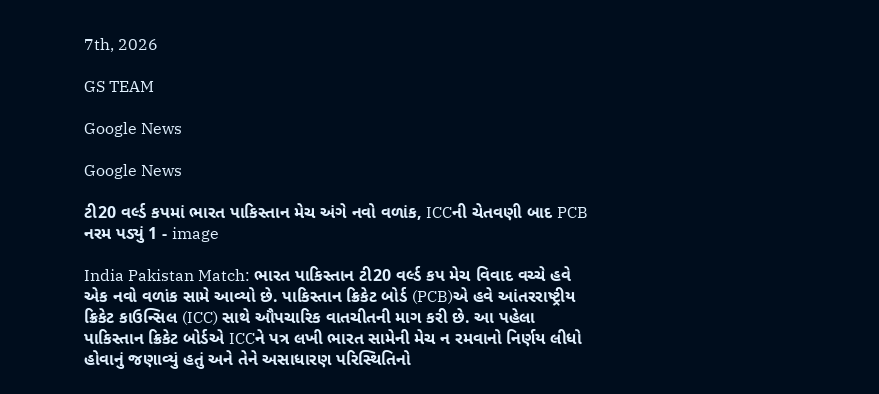7th, 2026

GS TEAM

Google News

Google News

ટી20 વર્લ્ડ કપમાં ભારત પાકિસ્તાન મેચ અંગે નવો વળાંક, ICCની ચેતવણી બાદ PCB નરમ પડ્યું 1 - image

India Pakistan Match: ભારત પાકિસ્તાન ટી20 વર્લ્ડ કપ મેચ વિવાદ વચ્ચે હવે એક નવો વળાંક સામે આવ્યો છે. પાકિસ્તાન ક્રિકેટ બોર્ડ (PCB)એ હવે આંતરરાષ્ટ્રીય ક્રિકેટ કાઉન્સિલ (ICC) સાથે ઔપચારિક વાતચીતની માગ કરી છે. આ પહેલા પાકિસ્તાન ક્રિકેટ બોર્ડએ ICCને પત્ર લખી ભારત સામેની મેચ ન રમવાનો નિર્ણય લીધો હોવાનું જણાવ્યું હતું અને તેને અસાધારણ પરિસ્થિતિનો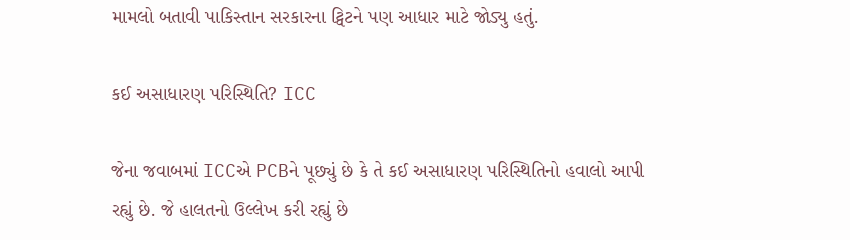મામલો બતાવી પાકિસ્તાન સરકારના ટ્વિટને પણ આધાર માટે જોડ્યુ હતું.

કઈ અસાધારણ પરિસ્થિતિ? ICC

જેના જવાબમાં ICCએ PCBને પૂછ્યું છે કે તે કઈ અસાધારણ પરિસ્થિતિનો હવાલો આપી રહ્યું છે. જે હાલતનો ઉલ્લેખ કરી રહ્યું છે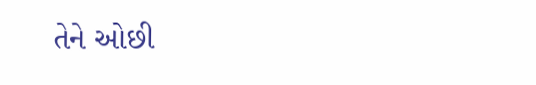તેને ઓછી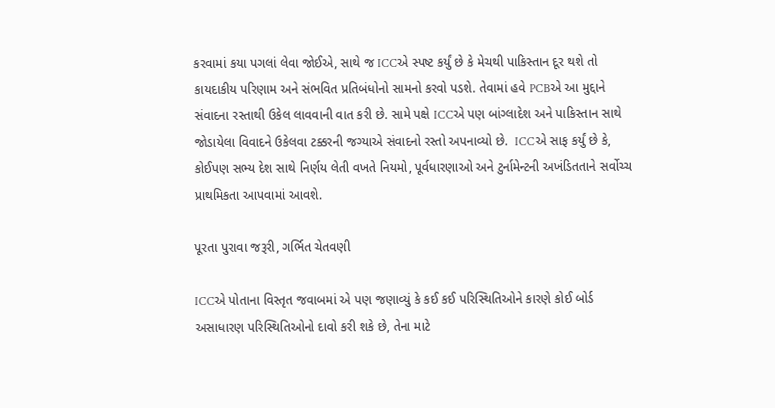કરવામાં કયા પગલાં લેવા જોઈએ, સાથે જ ICCએ સ્પષ્ટ કર્યું છે કે મેચથી પાકિસ્તાન દૂર થશે તો કાયદાકીય પરિણામ અને સંભવિત પ્રતિબંધોનો સામનો કરવો પડશે. તેવામાં હવે PCBએ આ મુદ્દાને સંવાદના રસ્તાથી ઉકેલ લાવવાની વાત કરી છે. સામે પક્ષે ICCએ પણ બાંગ્લાદેશ અને પાકિસ્તાન સાથે જોડાયેલા વિવાદને ઉકેલવા ટક્કરની જગ્યાએ સંવાદનો રસ્તો અપનાવ્યો છે.  ICCએ સાફ કર્યું છે કે, કોઈપણ સભ્ય દેશ સાથે નિર્ણય લેતી વખતે નિયમો, પૂર્વધારણાઓ અને ટુર્નામેન્ટની અખંડિતતાને સર્વોચ્ચ પ્રાથમિકતા આપવામાં આવશે.

પૂરતા પુરાવા જરૂરી, ગર્ભિત ચેતવણી

ICCએ પોતાના વિસ્તૃત જવાબમાં એ પણ જણાવ્યું કે કઈ કઈ પરિસ્થિતિઓને કારણે કોઈ બોર્ડ અસાધારણ પરિસ્થિતિઓનો દાવો કરી શકે છે, તેના માટે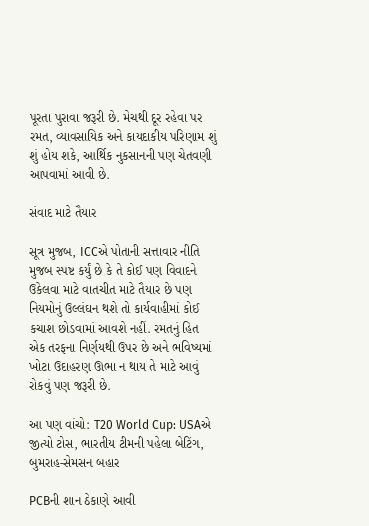પૂરતા પુરાવા જરૂરી છે. મેચથી દૂર રહેવા પર રમત, વ્યાવસાયિક અને કાયદાકીય પરિણામ શું શું હોય શકે, આર્થિક નુકસાનની પણ ચેતવણી આપવામાં આવી છે.

સંવાદ માટે તૈયાર

સૂત્ર મુજબ, ICCએ પોતાની સત્તાવાર નીતિ મુજબ સ્પષ્ટ કર્યું છે કે તે કોઈ પણ વિવાદને ઉકેલવા માટે વાતચીત માટે તૈયાર છે પણ નિયમોનું ઉલ્લંઘન થશે તો કાર્યવાહીમાં કોઈ કચાશ છોડવામાં આવશે નહીં. રમતનું હિત એક તરફના નિર્ણયથી ઉપર છે અને ભવિષ્યમાં ખોટા ઉદાહરણ ઊભા ન થાય તે માટે આવું રોકવું પણ જરૂરી છે.

આ પણ વાંચો: T20 World Cup: USAએ જીત્યો ટોસ, ભારતીય ટીમની પહેલા બેટિંગ, બુમરાહ-સેમસન બહાર

PCBની શાન ઠેકાણે આવી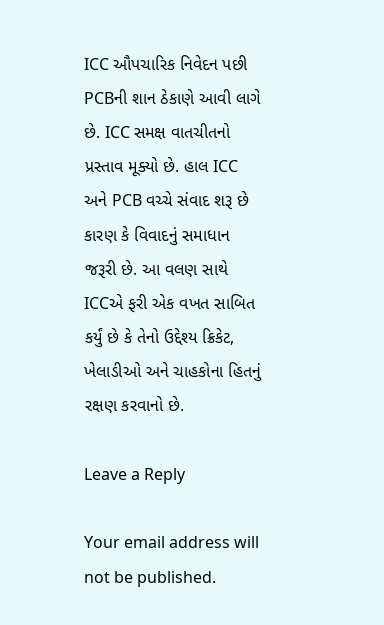ICC ઔપચારિક નિવેદન પછી PCBની શાન ઠેકાણે આવી લાગે છે. ICC સમક્ષ વાતચીતનો પ્રસ્તાવ મૂક્યો છે. હાલ ICC અને PCB વચ્ચે સંવાદ શરૂ છે કારણ કે વિવાદનું સમાધાન જરૂરી છે. આ વલણ સાથે ICCએ ફરી એક વખત સાબિત કર્યું છે કે તેનો ઉદ્દેશ્ય ક્રિકેટ, ખેલાડીઓ અને ચાહકોના હિતનું રક્ષણ કરવાનો છે.

Leave a Reply

Your email address will not be published.